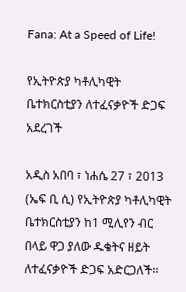Fana: At a Speed of Life!

የኢትዮጵያ ካቶሊካዊት ቤተክርስቲያን ለተፈናቃዮች ድጋፍ አደረገች

አዲስ አበባ ፣ ነሐሴ 27 ፣ 2013 (ኤፍ ቢ ሲ) የኢትዮጵያ ካቶሊካዊት ቤተክርስቲያን ከ1 ሚሊየን ብር በላይ ዋጋ ያለው ዱቄትና ዘይት ለተፈናቃዮች ድጋፍ አድርጋለች፡፡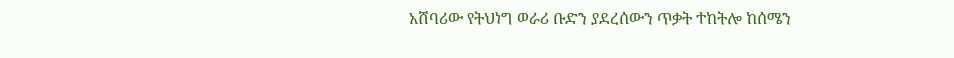አሸባሪው የትህነግ ወራሪ ቡድን ያደረሰውን ጥቃት ተከትሎ ከሰሜን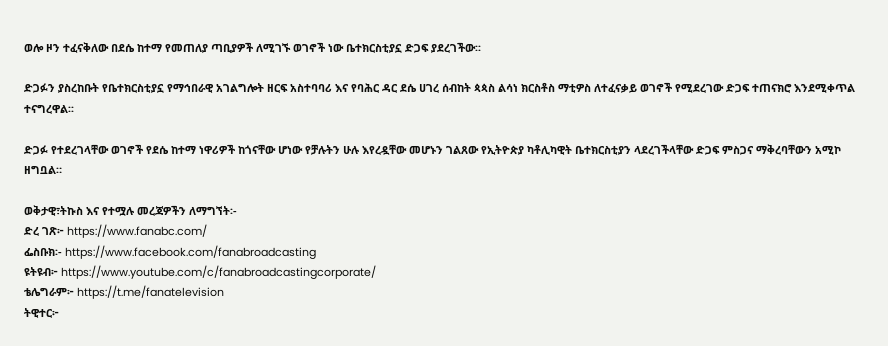ወሎ ዞን ተፈናቅለው በደሴ ከተማ የመጠለያ ጣቢያዎች ለሚገኙ ወገኖች ነው ቤተክርስቲያኗ ድጋፍ ያደረገችው፡፡

ድጋፉን ያስረከቡት የቤተክርስቲያኗ የማኅበራዊ አገልግሎት ዘርፍ አስተባባሪ እና የባሕር ዳር ደሴ ሀገረ ሰብከት ጳጳስ ልሳነ ክርስቶስ ማቲዎስ ለተፈናቃይ ወገኖች የሚደረገው ድጋፍ ተጠናክሮ እንደሚቀጥል ተናግረዋል፡፡

ድጋፉ የተደረገላቸው ወገኖች የደሴ ከተማ ነዋሪዎች ከጎናቸው ሆነው የቻሉትን ሁሉ እየረዷቸው መሆኑን ገልጸው የኢትዮጵያ ካቶሊካዊት ቤተክርስቲያን ላደረገችላቸው ድጋፍ ምስጋና ማቅረባቸውን አሚኮ ዘግቧል።

ወቅታዊ፣ትኩስ እና የተሟሉ መረጃዎችን ለማግኘት፡-
ድረ ገጽ፦ https://www.fanabc.com/
ፌስቡክ፡- https://www.facebook.com/fanabroadcasting
ዩትዩብ፦ https://www.youtube.com/c/fanabroadcastingcorporate/
ቴሌግራም፦ https://t.me/fanatelevision
ትዊተር፦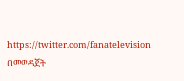https://twitter.com/fanatelevision በመወዳጀት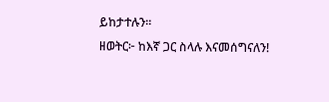ይከታተሉን፡፡
ዘወትር፦ ከእኛ ጋር ስላሉ እናመሰግናለን!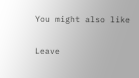You might also like

Leave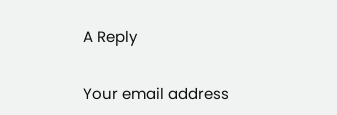A Reply

Your email address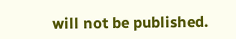will not be published.